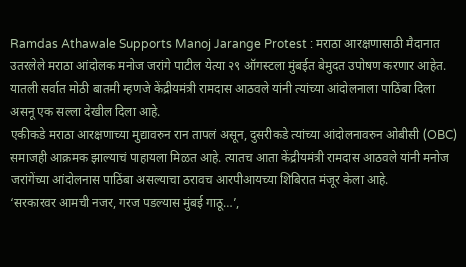Ramdas Athawale Supports Manoj Jarange Protest : मराठा आरक्षणासाठी मैदानात उतरलेले मराठा आंदोलक मनोज जरांगे पाटील येत्या २९ ऑगस्टला मुंबईत बेमुदत उपोषण करणार आहेत. यातली सर्वात मोठी बातमी म्हणजे केंद्रीयमंत्री रामदास आठवले यांनी त्यांच्या आंदोलनाला पाठिंबा दिला असनू एक सल्ला देखील दिला आहे.
एकीकडे मराठा आरक्षणाच्या मुद्यावरुन रान तापलं असून, दुसरीकडे त्यांच्या आंदोलनावरुन ओबीसी (OBC) समाजही आक्रमक झाल्याचं पाहायला मिळत आहे. त्यातच आता केंद्रीयमंत्री रामदास आठवले यांनी मनोज जरांगेंच्या आंदोलनास पाठिंबा असल्याचा ठरावच आरपीआयच्या शिबिरात मंजूर केला आहे.
‘सरकारवर आमची नजर, गरज पडल्यास मुंबई गाठू…’,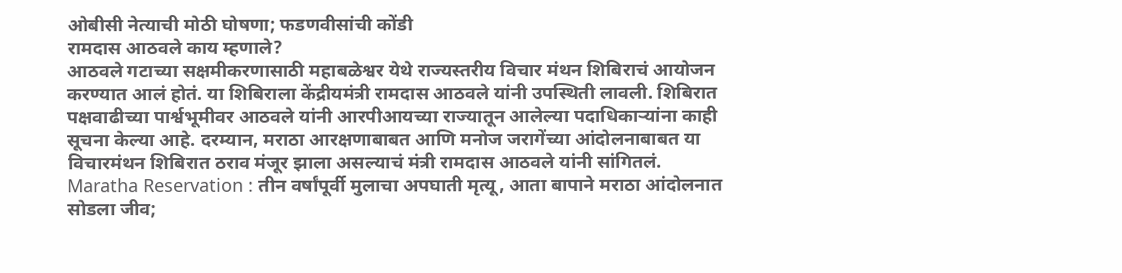ओबीसी नेत्याची मोठी घोषणा; फडणवीसांची कोंडी
रामदास आठवले काय म्हणाले?
आठवले गटाच्या सक्षमीकरणासाठी महाबळेश्वर येथे राज्यस्तरीय विचार मंथन शिबिराचं आयोजन करण्यात आलं होतं. या शिबिराला केंद्रीयमंत्री रामदास आठवले यांनी उपस्थिती लावली. शिबिरात पक्षवाढीच्या पार्श्वभूमीवर आठवले यांनी आरपीआयच्या राज्यातून आलेल्या पदाधिकाऱ्यांना काही सूचना केल्या आहे. दरम्यान, मराठा आरक्षणाबाबत आणि मनोज जरागेंच्या आंदोलनाबाबत या विचारमंथन शिबिरात ठराव मंजूर झाला असल्याचं मंत्री रामदास आठवले यांनी सांगितलं.
Maratha Reservation : तीन वर्षांपूर्वी मुलाचा अपघाती मृत्यू, आता बापाने मराठा आंदोलनात सोडला जीव;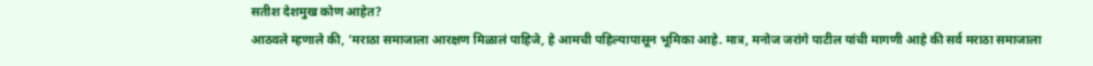सतीश देशमुख कोण आहेत?
आठवले म्हणाले की, ‘मराठा समाजाला आरक्षण मिळालं पाहिजे, हे आमची पहिल्यापासून भूमिका आहे. मात्र, मनोज जरांगे पाटील यांची मागणी आहे की सर्व मराठा समाजाला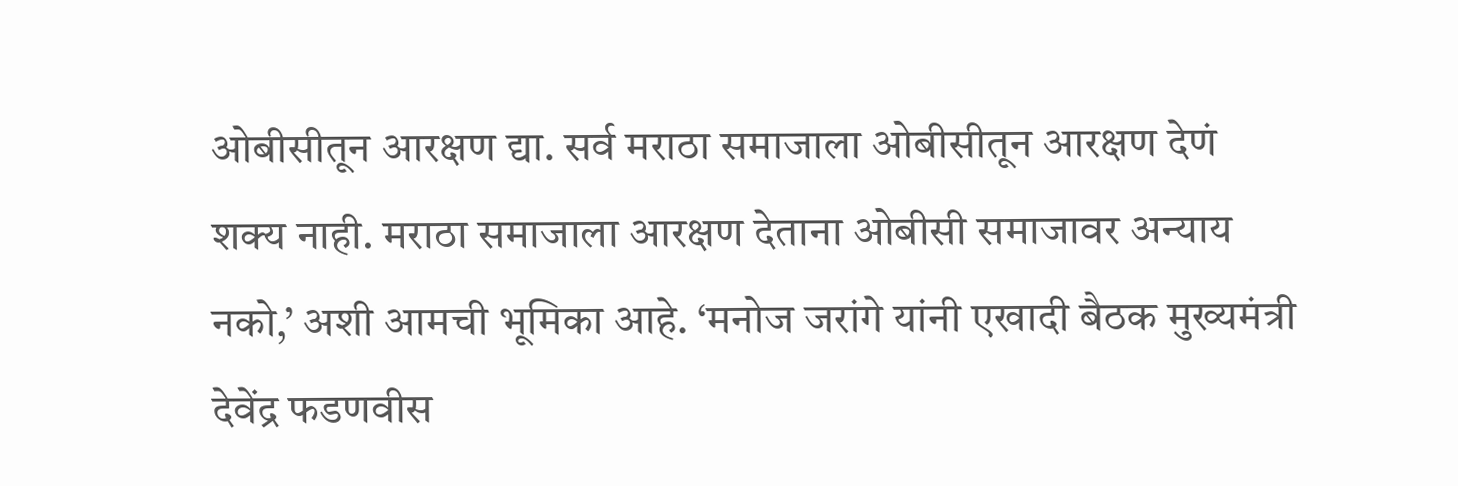ओबीसीतून आरक्षण द्या. सर्व मराठा समाजाला ओबीसीतून आरक्षण देणं शक्य नाही. मराठा समाजाला आरक्षण देताना ओबीसी समाजावर अन्याय नको,’ अशी आमची भूमिका आहे. ‘मनोज जरांगे यांनी एखादी बैठक मुख्यमंत्री देवेंद्र फडणवीस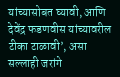यांच्यासोबत घ्यावी, आणि देवेंद्र फडणवीस यांच्यावरील टीका टाळावी’, असा सल्लाही जरांगे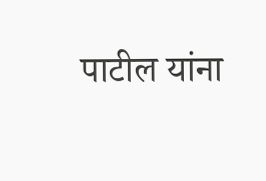पाटील यांना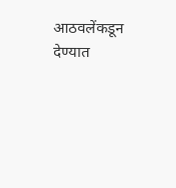आठवलेंकडून देण्यात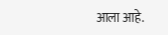आला आहे.